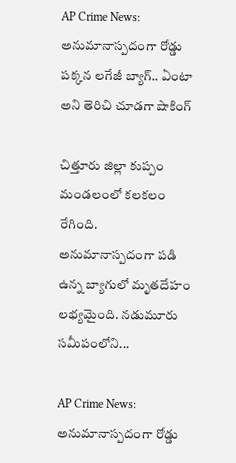AP Crime News: అనుమానాస్పదంగా రోడ్డు పక్కన లగేజీ బ్యాగ్.. ఏంటా అని తెరిచి చూడగా షాకింగ్

చిత్తూరు జిల్లా కుప్పం మండలంలో కలకలం రేగింది. అనుమానాస్పదంగా పడి ఉన్న బ్యాగులో మృతదేహం లభ్యమైంది. నడుమూరు సమీపంలోని...

AP Crime News: అనుమానాస్పదంగా రోడ్డు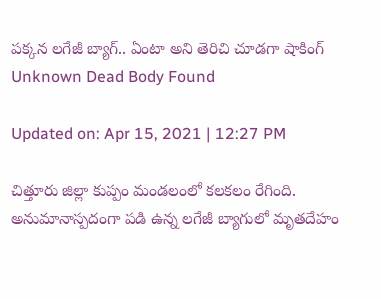పక్కన లగేజీ బ్యాగ్.. ఏంటా అని తెరిచి చూడగా షాకింగ్
Unknown Dead Body Found

Updated on: Apr 15, 2021 | 12:27 PM

చిత్తూరు జిల్లా కుప్పం మండలంలో కలకలం రేగింది. అనుమానాస్పదంగా పడి ఉన్న లగేజీ బ్యాగులో మృతదేహం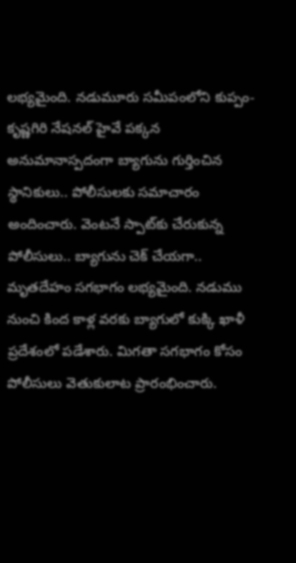లభ్యమైంది. నడుమూరు సమీపంలోని కుప్పం-కృష్ణగిరి నేషనల్ హైవే పక్కన అనుమానాస్పదంగా బ్యాగును గుర్తించిన స్థానికులు.. పోలీసులకు సమాచారం అందించారు. వెంటనే స్పాట్‌కు చేరుకున్న పోలీసులు.. బ్యాగును చెక్ చేయగా.. మృతదేహం సగభాగం లభ్యమైంది. నడుము నుంచి కింద కాళ్ల వరకు బ్యాగులో కుక్కి ఖాళీ ప్రదేశంలో పడేశారు. మిగతా సగభాగం కోసం పోలీసులు వెతుకులాట ప్రారంభించారు.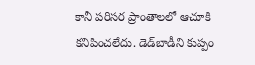కానీ పరిసర ప్రాంతాలలో ఆచూకి కనిపించలేదు. డెడ్‌బాడీని కుప్పం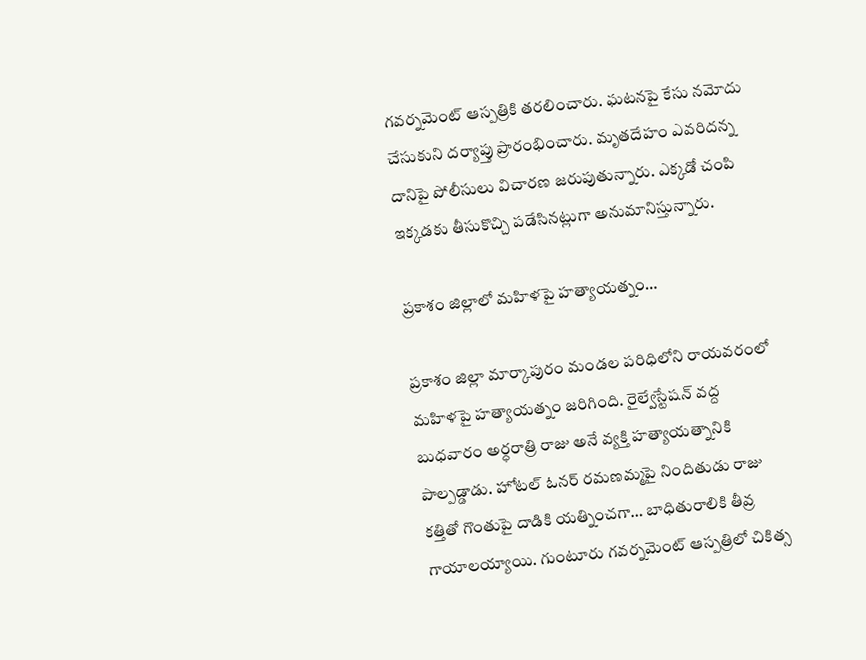గవర్నమెంట్ ఆస్పత్రికి తరలించారు. ఘటనపై కేసు నమోదు చేసుకుని దర్యాప్తు ప్రారంభించారు. మృతదేహం ఎవరిదన్న దానిపై పోలీసులు విచారణ జరుపుతున్నారు. ఎక్కడో చంపి ఇక్కడకు తీసుకొచ్చి పడేసినట్లుగా అనుమానిస్తున్నారు.

ప్రకాశం జిల్లాలో మహిళపై హత్యాయత్నం…

ప్రకాశం జిల్లా మార్కాపురం మండల పరిధిలోని రాయవరంలో మహిళపై హత్యాయత్నం జరిగింది. రైల్వేస్టేషన్ వద్ద బుధవారం అర్ధరాత్రి రాజు అనే వ్యక్తి హత్యాయత్నానికి పాల్పడ్డాడు. హోటల్ ఓనర్ రమణమ్మపై నిందితుడు రాజు కత్తితో గొంతుపై దాడికి యత్నించగా… బాధితురాలికి తీవ్ర గాయాలయ్యాయి. గుంటూరు గవర్నమెంట్ ఆస్పత్రిలో చికిత్స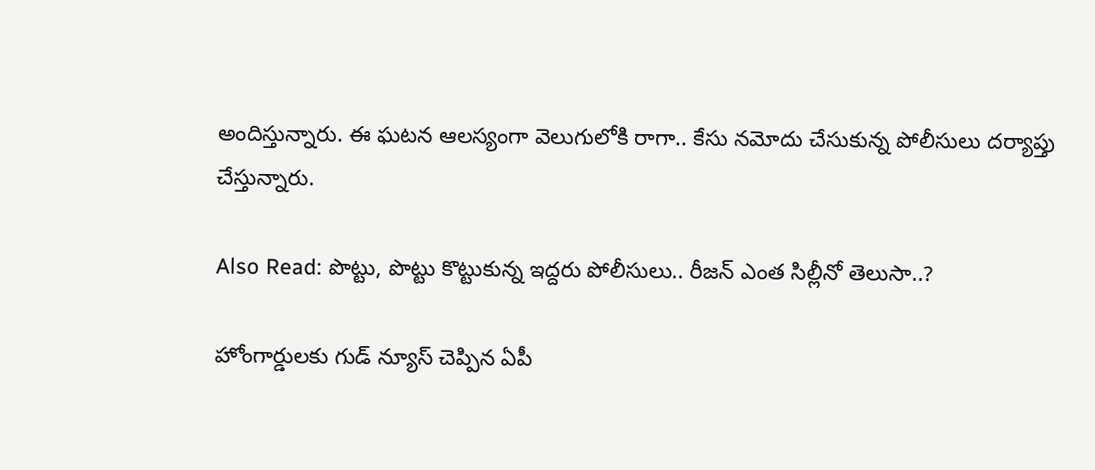అందిస్తున్నారు. ఈ ఘటన ఆలస్యంగా వెలుగులోకి రాగా.. కేసు నమోదు చేసుకున్న పోలీసులు దర్యాప్తు చేస్తున్నారు.

Also Read: పొట్టు, పొట్టు కొట్టుకున్న ఇద్దరు పోలీసులు.. రీజన్ ఎంత సిల్లీనో తెలుసా..?

హోంగార్డులకు గుడ్ న్యూస్ చెప్పిన ఏపీ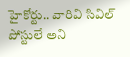హైకోర్టు.. వారివి సివిల్‌ పోస్టులే అని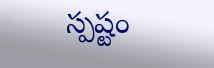స్పష్టం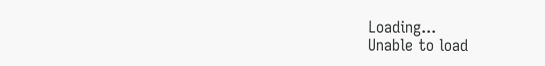Loading...
Unable to load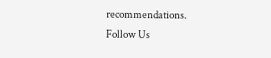recommendations.
Follow Us